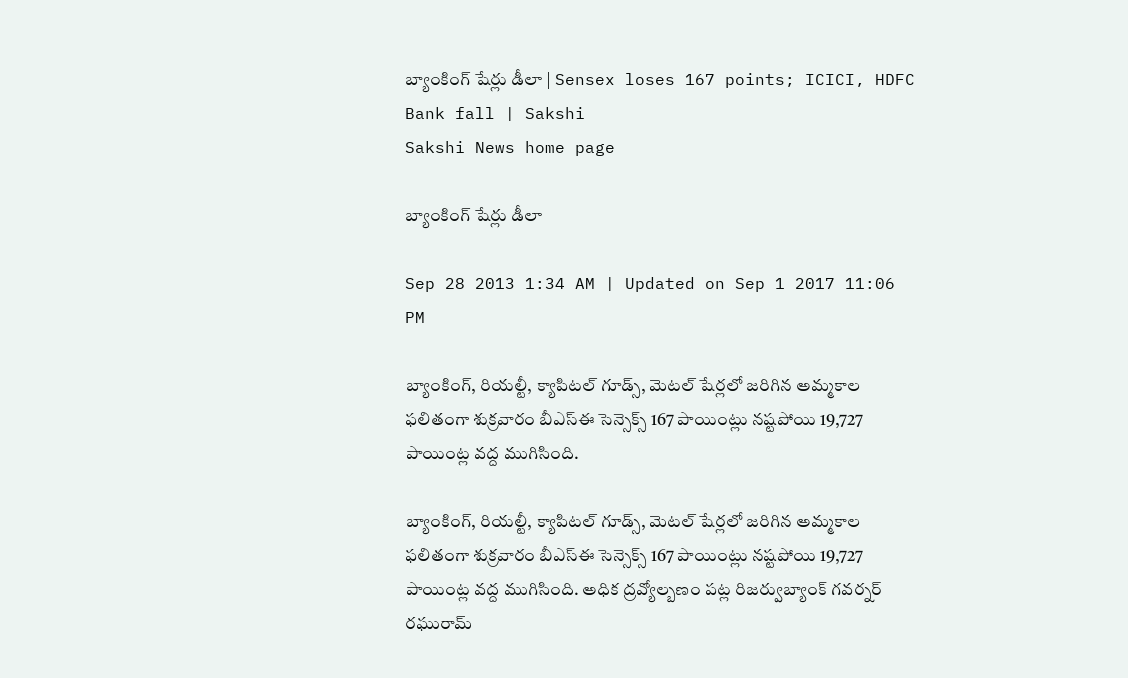బ్యాంకింగ్ షేర్లు డీలా | Sensex loses 167 points; ICICI, HDFC Bank fall | Sakshi
Sakshi News home page

బ్యాంకింగ్ షేర్లు డీలా

Sep 28 2013 1:34 AM | Updated on Sep 1 2017 11:06 PM

బ్యాంకింగ్, రియల్టీ, క్యాపిటల్ గూడ్స్, మెటల్ షేర్లలో జరిగిన అమ్మకాల ఫలితంగా శుక్రవారం బీఎస్‌ఈ సెన్సెక్స్ 167 పాయింట్లు నష్టపోయి 19,727 పాయింట్ల వద్ద ముగిసింది.

బ్యాంకింగ్, రియల్టీ, క్యాపిటల్ గూడ్స్, మెటల్ షేర్లలో జరిగిన అమ్మకాల ఫలితంగా శుక్రవారం బీఎస్‌ఈ సెన్సెక్స్ 167 పాయింట్లు నష్టపోయి 19,727 పాయింట్ల వద్ద ముగిసింది. అధిక ద్రవ్యోల్బణం పట్ల రిజర్వుబ్యాంక్ గవర్నర్ రఘురామ్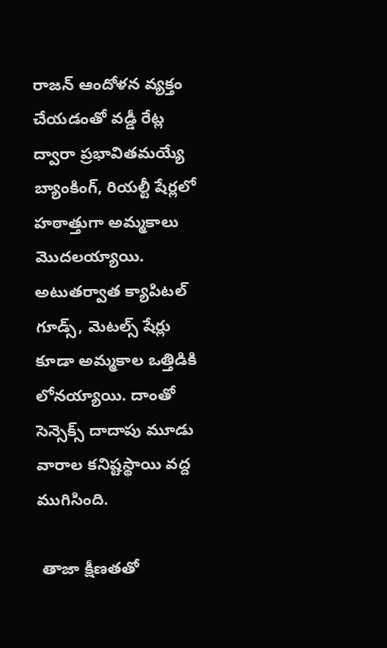రాజన్ ఆందోళన వ్యక్తం చేయడంతో వడ్డీ రేట్ల ద్వారా ప్రభావితమయ్యే బ్యాంకింగ్, రియల్టీ షేర్లలో హఠాత్తుగా అమ్మకాలు మొదలయ్యాయి. అటుతర్వాత క్యాపిటల్ గూడ్స్, మెటల్స్ షేర్లు కూడా అమ్మకాల ఒత్తిడికి లోనయ్యాయి. దాంతో సెన్సెక్స్ దాదాపు మూడు వారాల కనిష్టస్థాయి వద్ద ముగిసింది.

 తాజా క్షీణతతో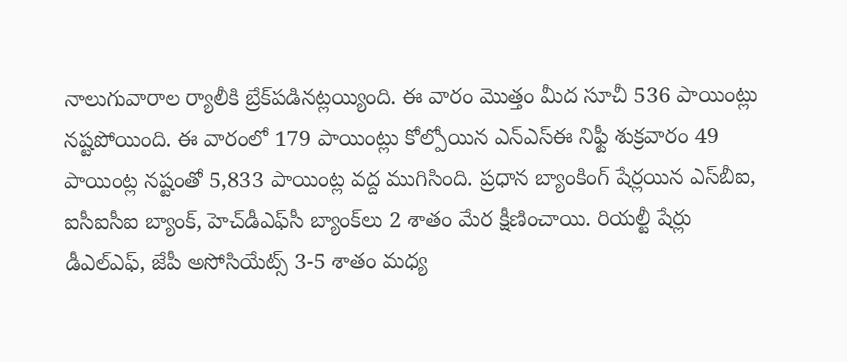నాలుగువారాల ర్యాలీకి బ్రేక్‌పడినట్లయ్యింది. ఈ వారం మొత్తం మీద సూచీ 536 పాయింట్లు నష్టపోయింది. ఈ వారంలో 179 పాయింట్లు కోల్పోయిన ఎన్‌ఎస్‌ఈ నిఫ్టీ శుక్రవారం 49 పాయింట్ల నష్టంతో 5,833 పాయింట్ల వద్ద ముగిసింది. ప్రధాన బ్యాంకింగ్ షేర్లయిన ఎస్‌బీఐ, ఐసీఐసీఐ బ్యాంక్, హెచ్‌డీఎఫ్‌సీ బ్యాంక్‌లు 2 శాతం మేర క్షీణించాయి. రియల్టీ షేర్లు డీఎల్‌ఎఫ్, జేపీ అసోసియేట్స్ 3-5 శాతం మధ్య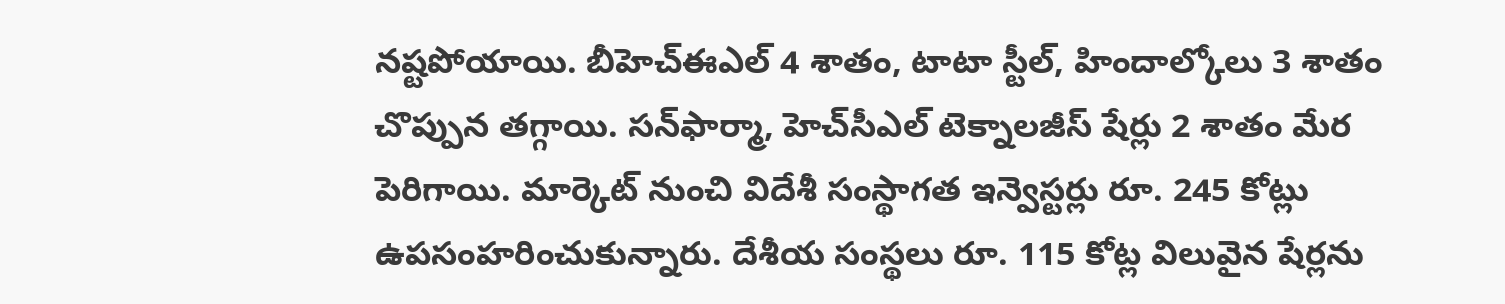నష్టపోయాయి. బీహెచ్‌ఈఎల్ 4 శాతం, టాటా స్టీల్, హిందాల్కోలు 3 శాతం చొప్పున తగ్గాయి. సన్‌ఫార్మా, హెచ్‌సీఎల్ టెక్నాలజీస్ షేర్లు 2 శాతం మేర పెరిగాయి. మార్కెట్ నుంచి విదేశీ సంస్థాగత ఇన్వెస్టర్లు రూ. 245 కోట్లు ఉపసంహరించుకున్నారు. దేశీయ సంస్థలు రూ. 115 కోట్ల విలువైన షేర్లను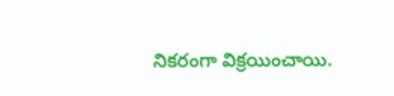నికరంగా విక్రయించాయి.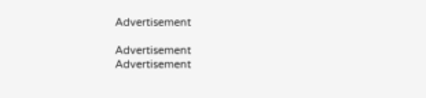Advertisement

Advertisement
Advertisement